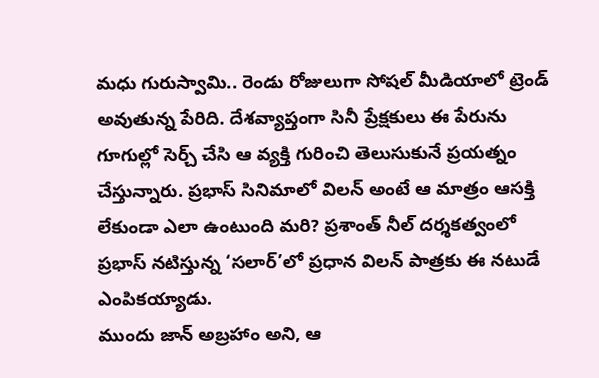మధు గురుస్వామి.. రెండు రోజులుగా సోషల్ మీడియాలో ట్రెండ్ అవుతున్న పేరిది. దేశవ్యాప్తంగా సినీ ప్రేక్షకులు ఈ పేరును గూగుల్లో సెర్చ్ చేసి ఆ వ్యక్తి గురించి తెలుసుకునే ప్రయత్నం చేస్తున్నారు. ప్రభాస్ సినిమాలో విలన్ అంటే ఆ మాత్రం ఆసక్తి లేకుండా ఎలా ఉంటుంది మరి? ప్రశాంత్ నీల్ దర్శకత్వంలో ప్రభాస్ నటిస్తున్న ‘సలార్’లో ప్రధాన విలన్ పాత్రకు ఈ నటుడే ఎంపికయ్యాడు.
ముందు జాన్ అబ్రహాం అని, ఆ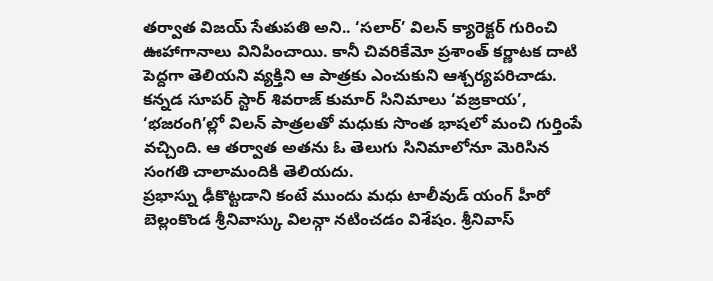తర్వాత విజయ్ సేతుపతి అని.. ‘సలార్’ విలన్ క్యారెక్టర్ గురించి ఊహాగానాలు వినిపించాయి. కానీ చివరికేమో ప్రశాంత్ కర్ణాటక దాటి పెద్దగా తెలియని వ్యక్తిని ఆ పాత్రకు ఎంచుకుని ఆశ్చర్యపరిచాడు. కన్నడ సూపర్ స్టార్ శివరాజ్ కుమార్ సినిమాలు ‘వజ్రకాయ’, ‘భజరంగి’ల్లో విలన్ పాత్రలతో మధుకు సొంత భాషలో మంచి గుర్తింపే వచ్చింది. ఆ తర్వాత అతను ఓ తెలుగు సినిమాలోనూ మెరిసిన సంగతి చాలామందికి తెలియదు.
ప్రభాస్ను ఢీకొట్టడాని కంటే ముందు మధు టాలీవుడ్ యంగ్ హీరో బెల్లంకొండ శ్రీనివాస్కు విలన్గా నటించడం విశేషం. శ్రీనివాస్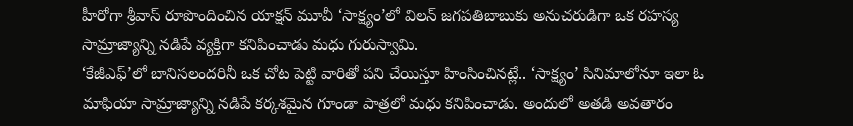హీరోగా శ్రీవాస్ రూపొందించిన యాక్షన్ మూవీ ‘సాక్ష్యం’లో విలన్ జగపతిబాబుకు అనుచరుడిగా ఒక రహస్య సామ్రాజ్యాన్ని నడిపే వ్యక్తిగా కనిపించాడు మధు గురుస్వామి.
‘కేజీఎఫ్’లో బానిసలందరినీ ఒక చోట పెట్టి వారితో పని చేయిస్తూ హింసించినట్లే.. ‘సాక్ష్యం’ సినిమాలోనూ ఇలా ఓ మాఫియా సామ్రాజ్యాన్ని నడిపే కర్కశమైన గూండా పాత్రలో మధు కనిపించాడు. అందులో అతడి అవతారం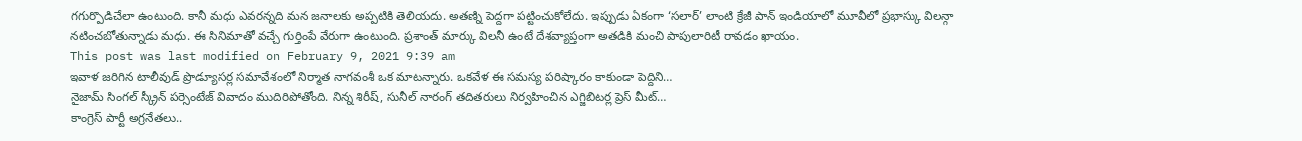గగుర్పొడిచేలా ఉంటుంది. కానీ మధు ఎవరన్నది మన జనాలకు అప్పటికి తెలియదు. అతణ్ని పెద్దగా పట్టించుకోలేదు. ఇప్పుడు ఏకంగా ‘సలార్’ లాంటి క్రేజీ పాన్ ఇండియాలో మూవీలో ప్రభాస్కు విలన్గా నటించబోతున్నాడు మధు. ఈ సినిమాతో వచ్చే గుర్తింపే వేరుగా ఉంటుంది. ప్రశాంత్ మార్కు విలనీ ఉంటే దేశవ్యాప్తంగా అతడికి మంచి పాపులారిటీ రావడం ఖాయం.
This post was last modified on February 9, 2021 9:39 am
ఇవాళ జరిగిన టాలీవుడ్ ప్రొడ్యూసర్ల సమావేశంలో నిర్మాత నాగవంశీ ఒక మాటన్నారు. ఒకవేళ ఈ సమస్య పరిష్కారం కాకుండా పెద్దిని…
నైజామ్ సింగల్ స్క్రీన్ పర్సెంటేజ్ వివాదం ముదిరిపోతోంది. నిన్న శిరీష్, సునీల్ నారంగ్ తదితరులు నిర్వహించిన ఎగ్జిబిటర్ల ప్రెస్ మీట్…
కాంగ్రెస్ పార్టీ అగ్రనేతలు..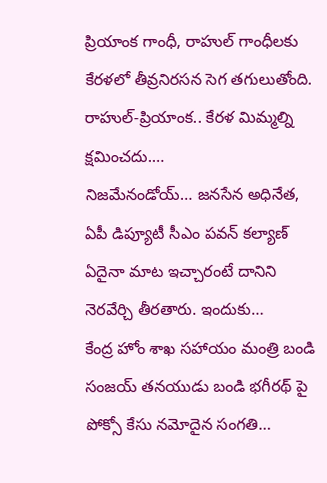ప్రియాంక గాంధీ, రాహుల్ గాంధీలకు కేరళలో తీవ్రనిరసన సెగ తగులుతోంది. రాహుల్-ప్రియాంక.. కేరళ మిమ్మల్ని క్షమించదు.…
నిజమేనండోయ్… జనసేన అధినేత, ఏపీ డిప్యూటీ సీఎం పవన్ కల్యాణ్ ఏదైనా మాట ఇచ్చారంటే దానిని నెరవేర్చి తీరతారు. ఇందుకు…
కేంద్ర హోం శాఖ సహాయం మంత్రి బండి సంజయ్ తనయుడు బండి భగీరథ్ పై పోక్సో కేసు నమోదైన సంగతి…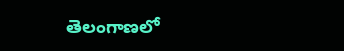తెలంగాణలో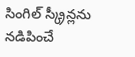సింగిల్ స్క్రీన్లను నడిపించే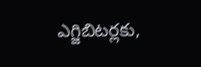ఎగ్జిబిటర్లకు,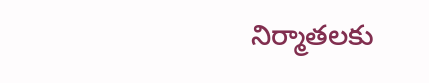నిర్మాతలకు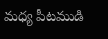మధ్య పీటముడి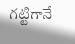గట్టిగానే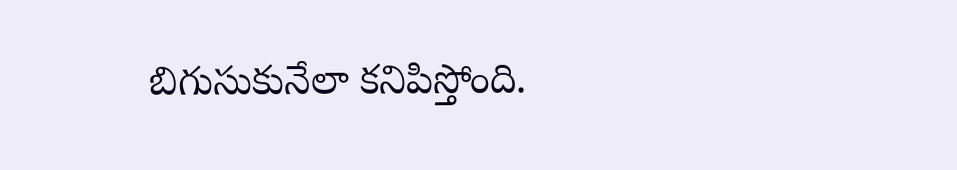బిగుసుకునేలా కనిపిస్తోంది.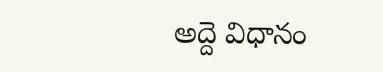అద్దె విధానం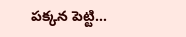పక్కన పెట్టి…